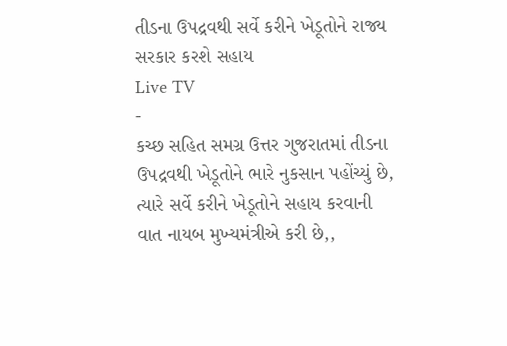તીડના ઉપદ્રવથી સર્વે કરીને ખેડૂતોને રાજ્ય સરકાર કરશે સહાય
Live TV
-
કચ્છ સહિત સમગ્ર ઉત્તર ગુજરાતમાં તીડના ઉપદ્રવથી ખેડૂતોને ભારે નુકસાન પહોંચ્યું છે, ત્યારે સર્વે કરીને ખેડૂતોને સહાય કરવાની વાત નાયબ મુખ્યમંત્રીએ કરી છે,,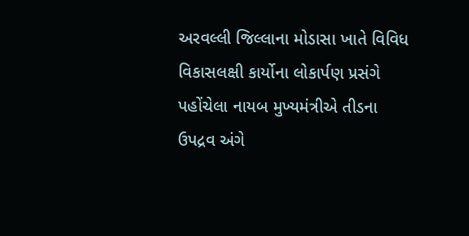અરવલ્લી જિલ્લાના મોડાસા ખાતે વિવિધ વિકાસલક્ષી કાર્યોના લોકાર્પણ પ્રસંગે પહોંચેલા નાયબ મુખ્યમંત્રીએ તીડના ઉપદ્રવ અંગે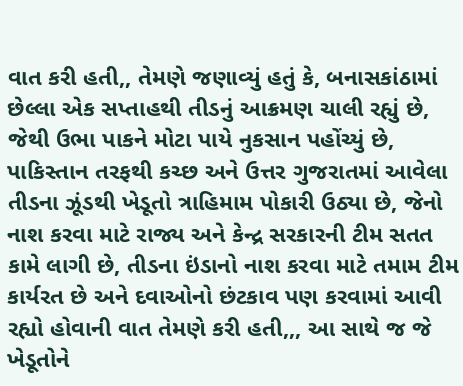વાત કરી હતી,, તેમણે જણાવ્યું હતું કે, બનાસકાંઠામાં છેલ્લા એક સપ્તાહથી તીડનું આક્રમણ ચાલી રહ્યું છે, જેથી ઉભા પાકને મોટા પાયે નુકસાન પહોંચ્યું છે, પાકિસ્તાન તરફથી કચ્છ અને ઉત્તર ગુજરાતમાં આવેલા તીડના ઝૂંડથી ખેડૂતો ત્રાહિમામ પોકારી ઉઠ્યા છે, જેનો નાશ કરવા માટે રાજ્ય અને કેન્દ્ર સરકારની ટીમ સતત કામે લાગી છે, તીડના ઇંડાનો નાશ કરવા માટે તમામ ટીમ કાર્યરત છે અને દવાઓનો છંટકાવ પણ કરવામાં આવી રહ્યો હોવાની વાત તેમણે કરી હતી,,, આ સાથે જ જે ખેડૂતોને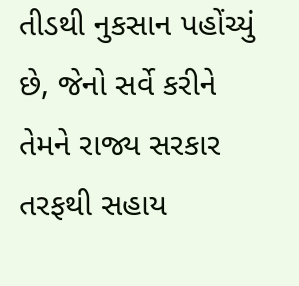તીડથી નુકસાન પહોંચ્યું છે, જેનો સર્વે કરીને તેમને રાજ્ય સરકાર તરફથી સહાય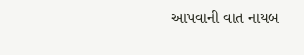આપવાની વાત નાયબ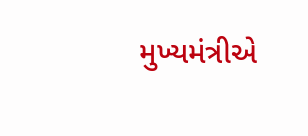મુખ્યમંત્રીએ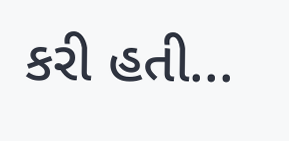કરી હતી...